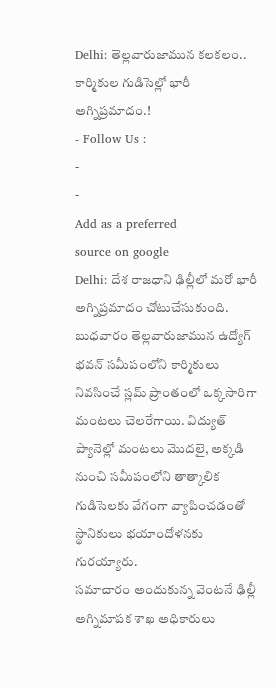Delhi: తెల్లవారుజామున కలకలం.. కార్మికుల గుడిసెల్లో భారీ అగ్నిప్రమాదం.!
- Follow Us :
-
-
Add as a preferred
source on google
Delhi: దేశ రాజధాని ఢిల్లీలో మరో భారీ అగ్నిప్రమాదం చోటుచేసుకుంది. బుధవారం తెల్లవారుజామున ఉద్యోగ్ భవన్ సమీపంలోని కార్మికులు నివసించే స్లమ్ ప్రాంతంలో ఒక్కసారిగా మంటలు చెలరేగాయి. విద్యుత్ ప్యానెల్లో మంటలు మొదలై, అక్కడి నుంచి సమీపంలోని తాత్కాలిక గుడిసెలకు వేగంగా వ్యాపించడంతో స్థానికులు భయాందోళనకు గురయ్యారు.
సమాచారం అందుకున్న వెంటనే ఢిల్లీ అగ్నిమాపక శాఖ అధికారులు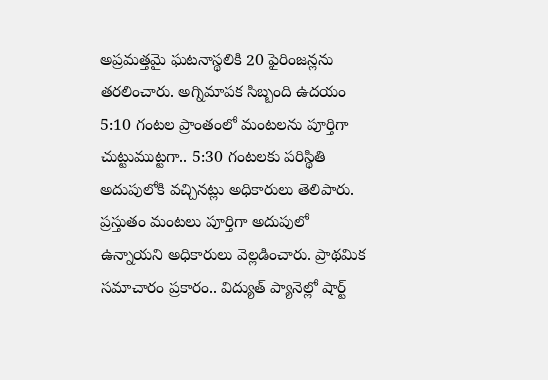అప్రమత్తమై ఘటనాస్థలికి 20 ఫైరింజన్లను తరలించారు. అగ్నిమాపక సిబ్బంది ఉదయం 5:10 గంటల ప్రాంతంలో మంటలను పూర్తిగా చుట్టుముట్టగా.. 5:30 గంటలకు పరిస్థితి అదుపులోకి వచ్చినట్లు అధికారులు తెలిపారు. ప్రస్తుతం మంటలు పూర్తిగా అదుపులో ఉన్నాయని అధికారులు వెల్లడించారు. ప్రాథమిక సమాచారం ప్రకారం.. విద్యుత్ ప్యానెల్లో షార్ట్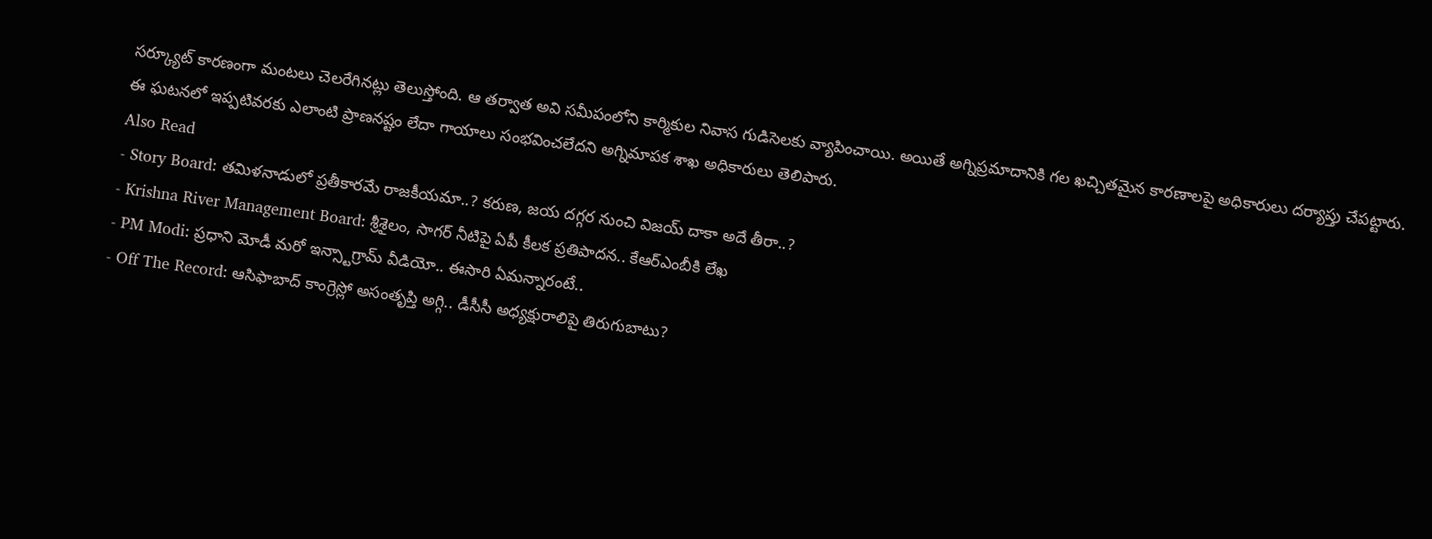సర్క్యూట్ కారణంగా మంటలు చెలరేగినట్లు తెలుస్తోంది. ఆ తర్వాత అవి సమీపంలోని కార్మికుల నివాస గుడిసెలకు వ్యాపించాయి. అయితే అగ్నిప్రమాదానికి గల ఖచ్చితమైన కారణాలపై అధికారులు దర్యాప్తు చేపట్టారు. ఈ ఘటనలో ఇప్పటివరకు ఎలాంటి ప్రాణనష్టం లేదా గాయాలు సంభవించలేదని అగ్నిమాపక శాఖ అధికారులు తెలిపారు.
Also Read
- Story Board: తమిళనాడులో ప్రతీకారమే రాజకీయమా..? కరుణ, జయ దగ్గర నుంచి విజయ్ దాకా అదే తీరా..?
- Krishna River Management Board: శ్రీశైలం, సాగర్ నీటిపై ఏపీ కీలక ప్రతిపాదన.. కేఆర్ఎంబీకి లేఖ
- PM Modi: ప్రధాని మోడీ మరో ఇన్స్టాగ్రామ్ వీడియో.. ఈసారి ఏమన్నారంటే..
- Off The Record: ఆసిఫాబాద్ కాంగ్రెస్లో అసంతృప్తి అగ్గి.. డీసీసీ అధ్యక్షురాలిపై తిరుగుబాటు?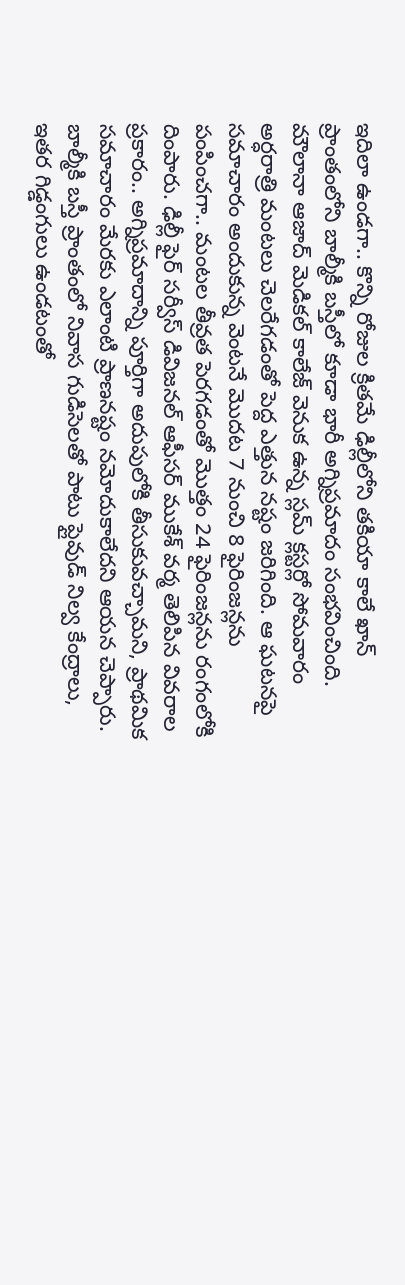ఇదిలా ఉండగా.. కొన్ని రోజుల క్రితమే ఢిల్లీలోని తకియా కాలే ఖాన్ ప్రాంతంలోని బాల్మీకి బస్తీలో కూడా భారీ అగ్నిప్రమాదం సంభవించింది. మౌలానా ఆజాద్ మెడికల్ కాలేజ్ వెనుక ఉన్న స్లమ్ క్లస్టర్లో సోమవారం అర్ధరాత్రి మంటలు చెలరేగడంతో పెద్ద ఎత్తున నష్టం జరిగింది. ఆ ఘటనపై సమాచారం అందుకున్న వెంటనే మొదట 7 నుంచి 8 ఫైరింజన్లను పంపించగా.. మంటల తీవ్రత పెరగడంతో మొత్తం 24 ఫైరింజన్లను రంగంలోకి దింపారు. ఢిల్లీ ఫైర్ సర్వీస్ డివిజనల్ ఆఫీసర్ ముకేశ్ వర్మ తెలిపిన వివరాల ప్రకారం.. అగ్నిప్రమాదాన్ని పూర్తిగా అదుపులోకి తీసుకువచ్చామని, ప్రాథమిక సమాచారం మేరకు ఎలాంటి ప్రాణనష్టం నమోదుకాలేదని ఆయన చెప్పారు.
బాల్మీకి బస్తీ ప్రాంతంలో నివాస గుడిసెలతో పాటు ప్లైవుడ్ నిల్వ కేంద్రాలు, ఇతర గిడ్డంగులు ఉండటంతో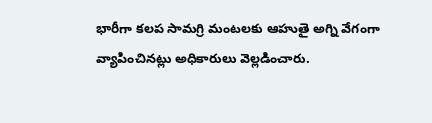భారీగా కలప సామగ్రి మంటలకు ఆహుతై అగ్ని వేగంగా వ్యాపించినట్లు అధికారులు వెల్లడించారు.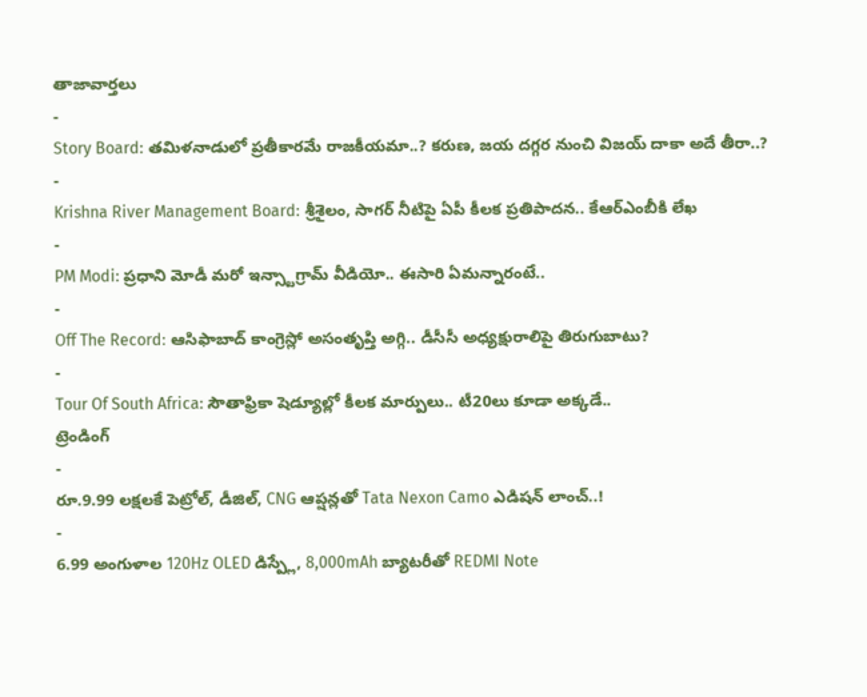తాజావార్తలు
-
Story Board: తమిళనాడులో ప్రతీకారమే రాజకీయమా..? కరుణ, జయ దగ్గర నుంచి విజయ్ దాకా అదే తీరా..?
-
Krishna River Management Board: శ్రీశైలం, సాగర్ నీటిపై ఏపీ కీలక ప్రతిపాదన.. కేఆర్ఎంబీకి లేఖ
-
PM Modi: ప్రధాని మోడీ మరో ఇన్స్టాగ్రామ్ వీడియో.. ఈసారి ఏమన్నారంటే..
-
Off The Record: ఆసిఫాబాద్ కాంగ్రెస్లో అసంతృప్తి అగ్గి.. డీసీసీ అధ్యక్షురాలిపై తిరుగుబాటు?
-
Tour Of South Africa: సౌతాఫ్రికా షెడ్యూల్లో కీలక మార్పులు.. టీ20లు కూడా అక్కడే..
ట్రెండింగ్
-
రూ.9.99 లక్షలకే పెట్రోల్, డీజిల్, CNG ఆప్షన్లతో Tata Nexon Camo ఎడిషన్ లాంచ్..!
-
6.99 అంగుళాల 120Hz OLED డిస్ప్లే, 8,000mAh బ్యాటరీతో REDMI Note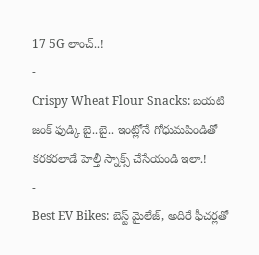17 5G లాంచ్..!
-
Crispy Wheat Flour Snacks: బయటి జంక్ ఫుడ్కి బై..బై.. ఇంట్లోనే గోధుమపిండితో కరకరలాడే హెల్తీ స్నాక్స్ చేసేయండి ఇలా.!
-
Best EV Bikes: బెస్ట్ మైలేజ్, అదిరే ఫీచర్లతో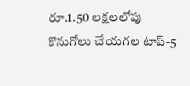రూ.1.50 లక్షలలోపు కొనుగోలు చేయగల టాప్-5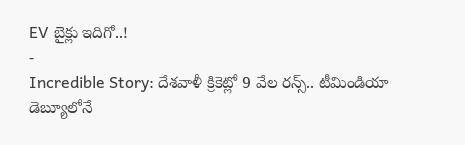EV బైక్లు ఇదిగో..!
-
Incredible Story: దేశవాళీ క్రికెట్లో 9 వేల రన్స్.. టీమిండియా డెబ్యూలోనే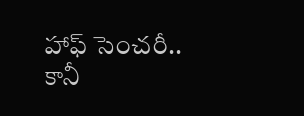హాఫ్ సెంచరీ.. కానీ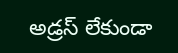అడ్రస్ లేకుండా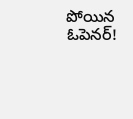పోయిన ఓపెనర్!